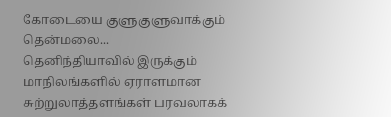கோடையை குளுகுளுவாக்கும் தென்மலை...
தெனிந்தியாவில் இருக்கும் மாநிலங்களில் ஏராளமான சுற்றுலாத்தளங்கள் பரவலாகக்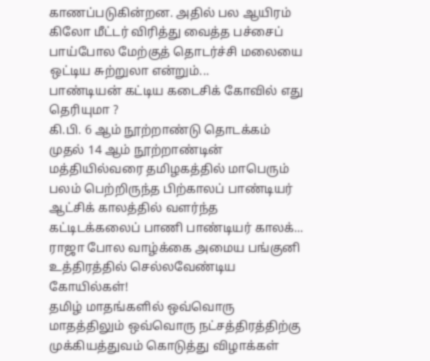காணப்படுகின்றன. அதில் பல ஆயிரம் கிலோ மீட்டர் விரித்து வைத்த பச்சைப் பாய்போல மேற்குத் தொடர்ச்சி மலையை ஒட்டிய சுற்றுலா என்றும்...
பாண்டியன் கட்டிய கடைசிக் கோவில் எது தெரியுமா ?
கி.பி. 6 ஆம் நூற்றாண்டு தொடக்கம் முதல் 14 ஆம் நூற்றாண்டின் மத்தியில்வரை தமிழகத்தில் மாபெரும் பலம் பெற்றிருந்த பிற்காலப் பாண்டியர் ஆட்சிக் காலத்தில் வளர்ந்த கட்டிடக்கலைப் பாணி பாண்டியர் காலக்...
ராஜா போல வாழ்க்கை அமைய பங்குனி உத்திரத்தில் செல்லவேண்டிய கோயில்கள்!
தமிழ் மாதங்களில் ஒவ்வொரு மாதத்திலும் ஒவ்வொரு நட்சத்திரத்திற்கு முக்கியத்துவம் கொடுத்து விழாக்கள்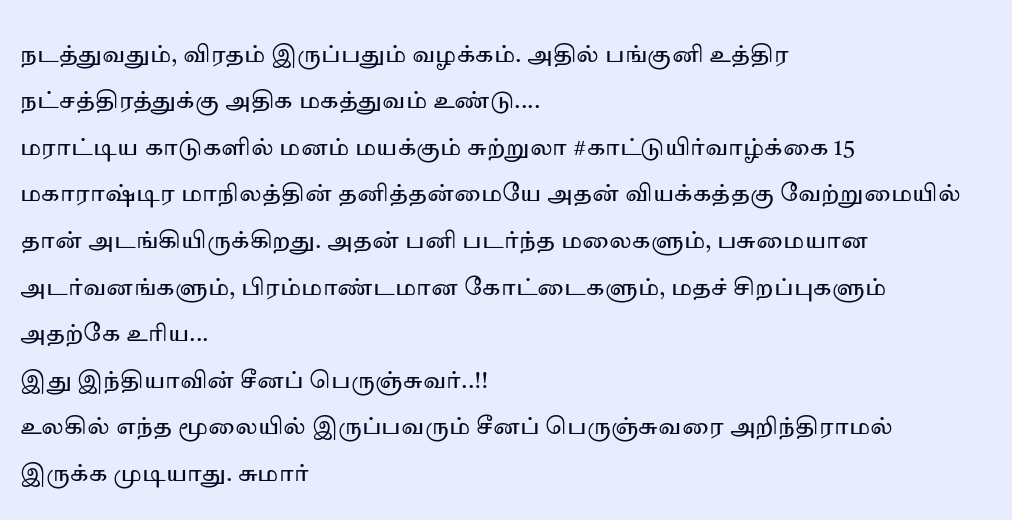நடத்துவதும், விரதம் இருப்பதும் வழக்கம். அதில் பங்குனி உத்திர நட்சத்திரத்துக்கு அதிக மகத்துவம் உண்டு....
மராட்டிய காடுகளில் மனம் மயக்கும் சுற்றுலா #காட்டுயிர்வாழ்க்கை 15
மகாராஷ்டிர மாநிலத்தின் தனித்தன்மையே அதன் வியக்கத்தகு வேற்றுமையில் தான் அடங்கியிருக்கிறது. அதன் பனி படர்ந்த மலைகளும், பசுமையான அடர்வனங்களும், பிரம்மாண்டமான கோட்டைகளும், மதச் சிறப்புகளும் அதற்கே உரிய...
இது இந்தியாவின் சீனப் பெருஞ்சுவர்..!!
உலகில் எந்த மூலையில் இருப்பவரும் சீனப் பெருஞ்சுவரை அறிந்திராமல் இருக்க முடியாது. சுமார்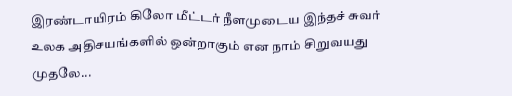இரண்டாயிரம் கிலோ மீட்டர் நீளமுடைய இந்தச் சுவர் உலக அதிசயங்களில் ஒன்றாகும் என நாம் சிறுவயது முதலே...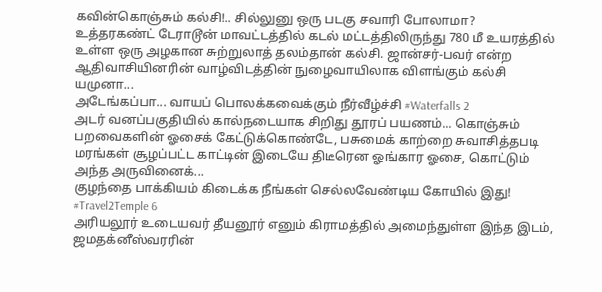கவின்கொஞ்சும் கல்சி!.. சில்லுனு ஒரு படகு சவாரி போலாமா?
உத்தரகண்ட் டேராடூன் மாவட்டத்தில் கடல் மட்டத்திலிருந்து 780 மீ உயரத்தில் உள்ள ஒரு அழகான சுற்றுலாத் தலம்தான் கல்சி. ஜான்சர்-பவர் என்ற ஆதிவாசியினரின் வாழ்விடத்தின் நுழைவாயிலாக விளங்கும் கல்சி யமுனா...
அடேங்கப்பா... வாயப் பொலக்கவைக்கும் நீர்வீழ்ச்சி #Waterfalls 2
அடர் வனப்பகுதியில் கால்நடையாக சிறிது தூரப் பயணம்... கொஞ்சும் பறவைகளின் ஓசைக் கேட்டுக்கொண்டே, பசுமைக் காற்றை சுவாசித்தபடி மரங்கள் சூழப்பட்ட காட்டின் இடையே திடீரென ஓங்கார ஓசை, கொட்டும் அந்த அருவினைக்...
குழந்தை பாக்கியம் கிடைக்க நீங்கள் செல்லவேண்டிய கோயில் இது! #Travel2Temple 6
அரியலூர் உடையவர் தீயனூர் எனும் கிராமத்தில் அமைந்துள்ள இந்த இடம், ஜமதக்னீஸ்வரரின்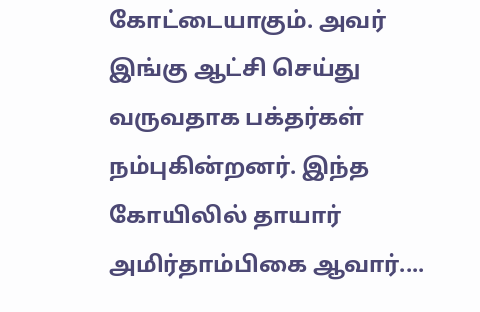கோட்டையாகும். அவர் இங்கு ஆட்சி செய்து வருவதாக பக்தர்கள் நம்புகின்றனர். இந்த கோயிலில் தாயார் அமிர்தாம்பிகை ஆவார்....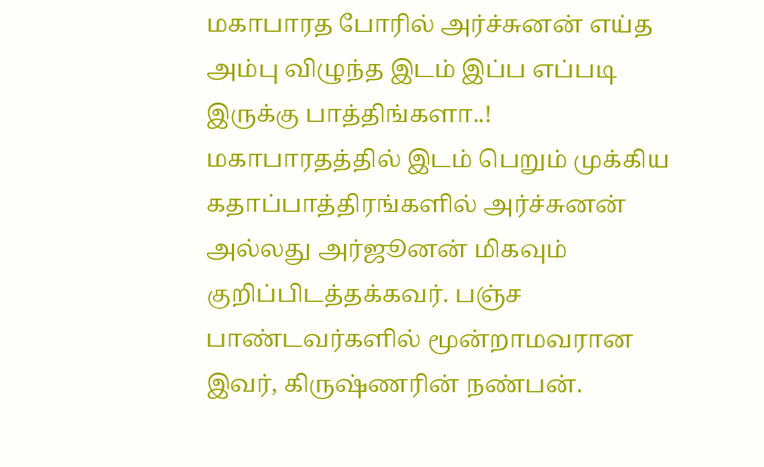மகாபாரத போரில் அர்ச்சுனன் எய்த அம்பு விழுந்த இடம் இப்ப எப்படி இருக்கு பாத்திங்களா..!
மகாபாரதத்தில் இடம் பெறும் முக்கிய கதாப்பாத்திரங்களில் அர்ச்சுனன் அல்லது அர்ஜூனன் மிகவும் குறிப்பிடத்தக்கவர். பஞ்ச பாண்டவர்களில் மூன்றாமவரான இவர், கிருஷ்ணரின் நண்பன்.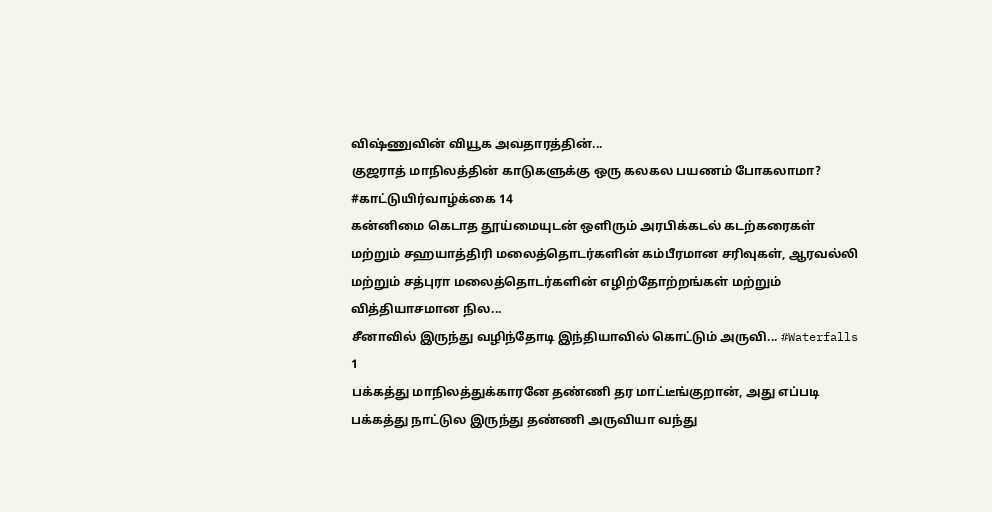விஷ்ணுவின் வியூக அவதாரத்தின்...
குஜராத் மாநிலத்தின் காடுகளுக்கு ஒரு கலகல பயணம் போகலாமா? #காட்டுயிர்வாழ்க்கை 14
கன்னிமை கெடாத தூய்மையுடன் ஒளிரும் அரபிக்கடல் கடற்கரைகள் மற்றும் சஹயாத்திரி மலைத்தொடர்களின் கம்பீரமான சரிவுகள், ஆரவல்லி மற்றும் சத்புரா மலைத்தொடர்களின் எழிற்தோற்றங்கள் மற்றும் வித்தியாசமான நில...
சீனாவில் இருந்து வழிந்தோடி இந்தியாவில் கொட்டும் அருவி... #Waterfalls 1
பக்கத்து மாநிலத்துக்காரனே தண்ணி தர மாட்டீங்குறான், அது எப்படி பக்கத்து நாட்டுல இருந்து தண்ணி அருவியா வந்து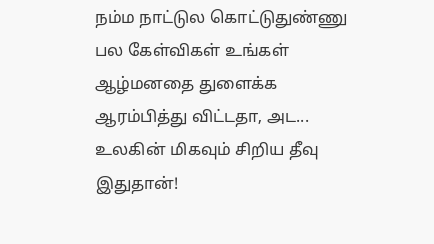நம்ம நாட்டுல கொட்டுதுண்ணு பல கேள்விகள் உங்கள் ஆழ்மனதை துளைக்க ஆரம்பித்து விட்டதா, அட...
உலகின் மிகவும் சிறிய தீவு இதுதான்!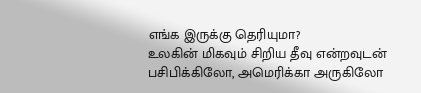எங்க இருக்கு தெரியுமா?
உலகின் மிகவும் சிறிய தீவு என்றவுடன் பசிபிக்கிலோ, அமெரிக்கா அருகிலோ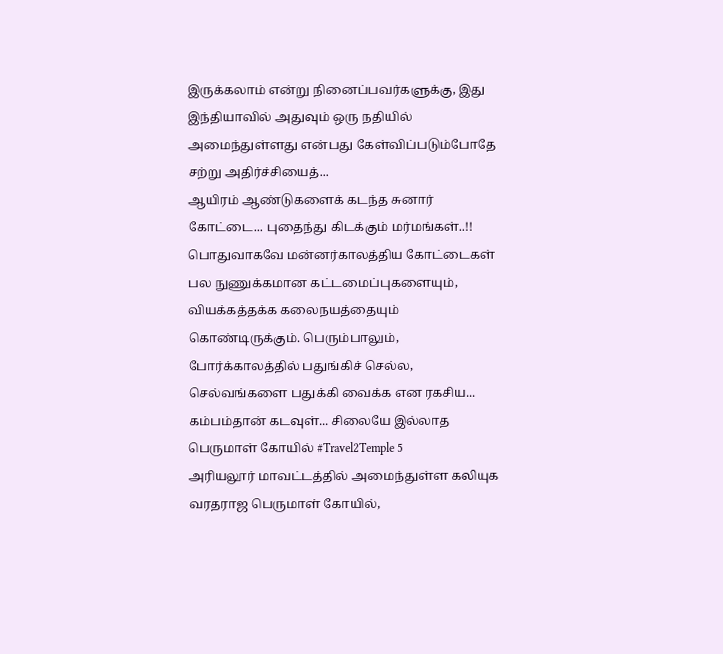இருக்கலாம் என்று நினைப்பவர்களுக்கு, இது இந்தியாவில் அதுவும் ஒரு நதியில் அமைந்துள்ளது என்பது கேள்விப்படும்போதே சற்று அதிர்ச்சியைத்...
ஆயிரம் ஆண்டுகளைக் கடந்த சுனார் கோட்டை... புதைந்து கிடக்கும் மர்மங்கள்..!!
பொதுவாகவே மன்னர்காலத்திய கோட்டைகள் பல நுணுக்கமான கட்டமைப்புகளையும், வியக்கத்தக்க கலைநயத்தையும் கொண்டிருக்கும். பெரும்பாலும், போர்க்காலத்தில் பதுங்கிச் செல்ல, செல்வங்களை பதுக்கி வைக்க என ரகசிய...
கம்பம்தான் கடவுள்... சிலையே இல்லாத பெருமாள் கோயில் #Travel2Temple 5
அரியலூர் மாவட்டத்தில் அமைந்துள்ள கலியுக வரதராஜ பெருமாள் கோயில்,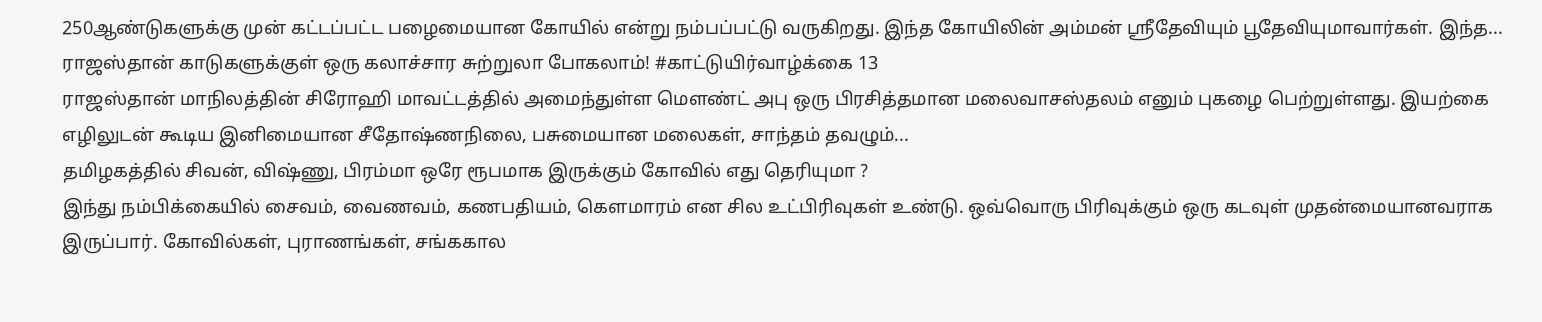250ஆண்டுகளுக்கு முன் கட்டப்பட்ட பழைமையான கோயில் என்று நம்பப்பட்டு வருகிறது. இந்த கோயிலின் அம்மன் ஸ்ரீதேவியும் பூதேவியுமாவார்கள். இந்த...
ராஜஸ்தான் காடுகளுக்குள் ஒரு கலாச்சார சுற்றுலா போகலாம்! #காட்டுயிர்வாழ்க்கை 13
ராஜஸ்தான் மாநிலத்தின் சிரோஹி மாவட்டத்தில் அமைந்துள்ள மௌண்ட் அபு ஒரு பிரசித்தமான மலைவாசஸ்தலம் எனும் புகழை பெற்றுள்ளது. இயற்கை எழிலுடன் கூடிய இனிமையான சீதோஷ்ணநிலை, பசுமையான மலைகள், சாந்தம் தவழும்...
தமிழகத்தில் சிவன், விஷ்ணு, பிரம்மா ஒரே ரூபமாக இருக்கும் கோவில் எது தெரியுமா ?
இந்து நம்பிக்கையில் சைவம், வைணவம், கணபதியம், கௌமாரம் என சில உட்பிரிவுகள் உண்டு. ஒவ்வொரு பிரிவுக்கும் ஒரு கடவுள் முதன்மையானவராக இருப்பார். கோவில்கள், புராணங்கள், சங்ககால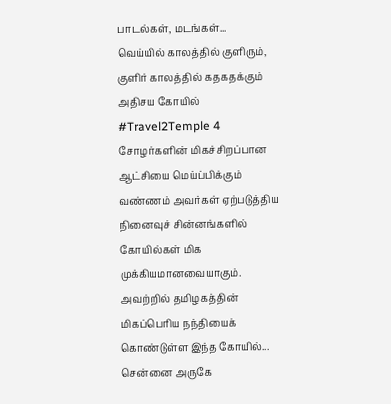பாடல்கள், மடங்கள்...
வெய்யில் காலத்தில் குளிரும், குளிர் காலத்தில் கதகதக்கும் அதிசய கோயில் #Travel2Temple 4
சோழர்களின் மிகச்சிறப்பான ஆட்சியை மெய்ப்பிக்கும் வண்ணம் அவர்கள் ஏற்படுத்திய நினைவுச் சின்னங்களில் கோயில்கள் மிக முக்கியமானவையாகும். அவற்றில் தமிழகத்தின் மிகப்பெரிய நந்தியைக் கொண்டுள்ள இந்த கோயில்...
சென்னை அருகே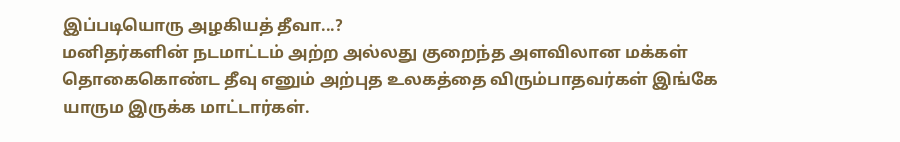இப்படியொரு அழகியத் தீவா...?
மனிதர்களின் நடமாட்டம் அற்ற அல்லது குறைந்த அளவிலான மக்கள் தொகைகொண்ட தீவு எனும் அற்புத உலகத்தை விரும்பாதவர்கள் இங்கே யாரும இருக்க மாட்டார்கள்.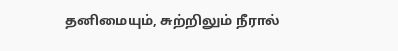தனிமையும், சுற்றிலும் நீரால்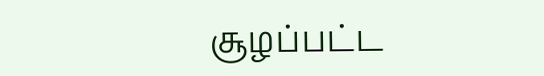சூழப்பட்ட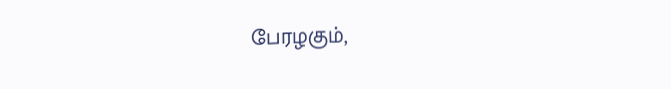பேரழகும்,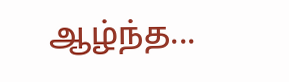ஆழ்ந்த...